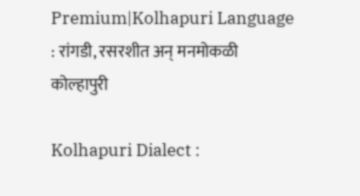Premium|Kolhapuri Language : रांगडी, रसरशीत अन् मनमोकळी कोल्हापुरी

Kolhapuri Dialect :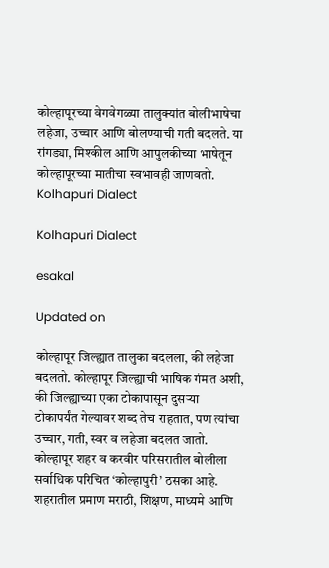कोल्हापूरच्या वेगवेगळ्या तालुक्यांत बोलीभाषेचा लहेजा, उच्चार आणि बोलण्याची गती बदलते. या रांगड्या, मिश्कील आणि आपुलकीच्या भाषेतून कोल्हापूरच्या मातीचा स्वभावही जाणवतो.
Kolhapuri Dialect

Kolhapuri Dialect

esakal

Updated on

कोल्हापूर जिल्ह्यात तालुका बदलला, की लहेजा बदलतो. कोल्हापूर जिल्ह्याची भाषिक गंमत अशी, की जिल्ह्याच्या एका टोकापासून दुसऱ्या टोकापर्यंत गेल्यावर शब्द तेच राहतात, पण त्यांचा उच्चार, गती, स्वर व लहेजा बदलत जातो. कोल्हापूर शहर व करवीर परिसरातील बोलीला सर्वाधिक परिचित ‘कोल्हापुरी’ ठसका आहे. शहरातील प्रमाण मराठी, शिक्षण, माध्यमे आणि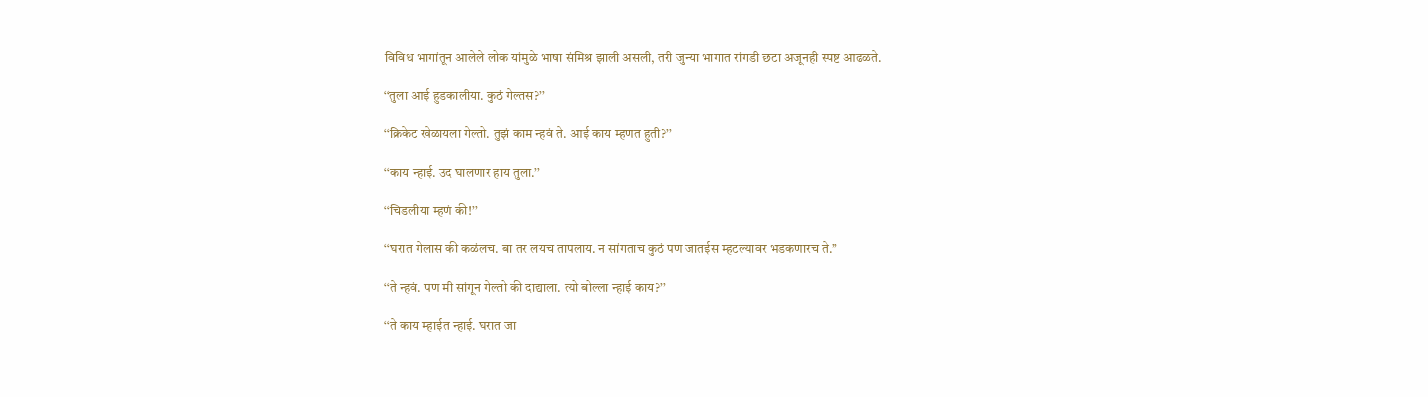विविध भागांतून आलेले लोक यांमुळे भाषा संमिश्र झाली असली, तरी जुन्या भागात रांगडी छटा अजूनही स्पष्ट आढळते.

‘‘तुला आई हुडकालीया. कुठं गेल्तस?’’

‘‘क्रिकेट खेळायला गेल्तो. तुझं काम न्हवं ते. आई काय म्हणत हुती?’’

‘‘काय न्हाई. उद घालणार हाय तुला.’’

‘‘चिडलीया म्हणं की!’’

‘‘घरात गेलास की कळंलच. बा तर लयच तापलाय. न सांगताच कुठं पण जातईस म्हटल्यावर भडकणारच ते.’’

‘‘ते न्हवं. पण मी सांगून गेल्तो की दाद्याला. त्यो बोल्ला न्हाई काय?’’

‘‘ते काय म्हाईत न्हाई. घरात जा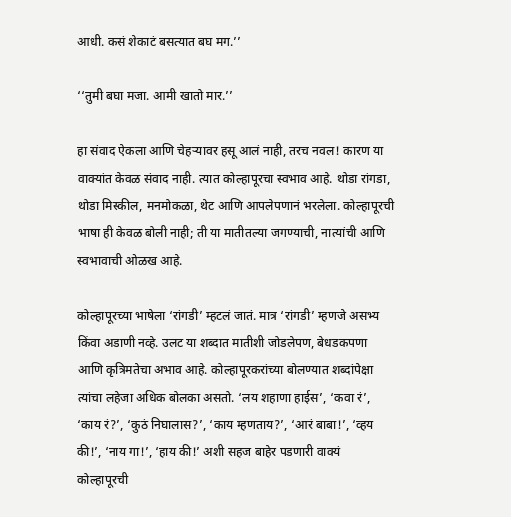आधी. कसं शेकाटं बसत्यात बघ मग.’’

‘‘तुमी बघा मजा. आमी खातो मार.’’

हा संवाद ऐकला आणि चेहऱ्यावर हसू आलं नाही, तरच नवल! कारण या वाक्यांत केवळ संवाद नाही. त्यात कोल्हापूरचा स्वभाव आहे. थोडा रांगडा, थोडा मिस्कील, मनमोकळा, थेट आणि आपलेपणानं भरलेला. कोल्हापूरची भाषा ही केवळ बोली नाही; ती या मातीतल्या जगण्याची, नात्यांची आणि स्वभावाची ओळख आहे.

कोल्हापूरच्या भाषेला ‘रांगडी’ म्हटलं जातं. मात्र ‘रांगडी’ म्हणजे असभ्य किंवा अडाणी नव्हे. उलट या शब्दात मातीशी जोडलेपण, बेधडकपणा आणि कृत्रिमतेचा अभाव आहे. कोल्हापूरकरांच्या बोलण्यात शब्दांपेक्षा त्यांचा लहेजा अधिक बोलका असतो. ‘लय शहाणा हाईस’, ‘कवा रं’, ‘काय रं?’, ‘कुठं निघालास?’, ‘काय म्हणताय?’, ‘आरं बाबा!’, ‘व्हय की!’, ‘नाय गा!’, ‘हाय की!’ अशी सहज बाहेर पडणारी वाक्यं कोल्हापूरची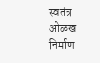स्वतंत्र ओळख निर्माण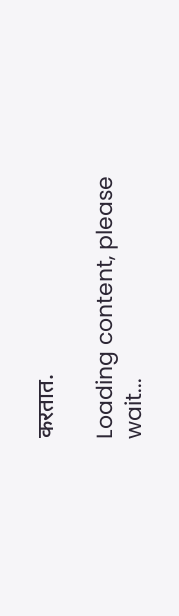करतात.

Loading content, please wait...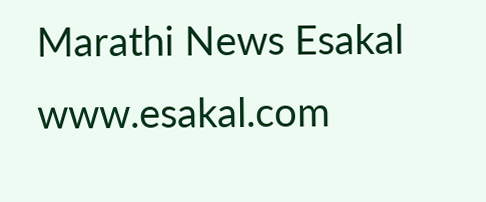Marathi News Esakal
www.esakal.com